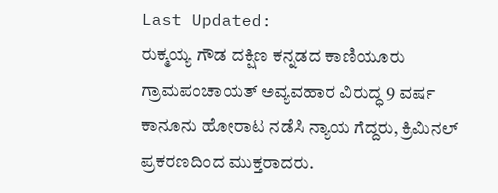Last Updated:
ರುಕ್ಮಯ್ಯ ಗೌಡ ದಕ್ಷಿಣ ಕನ್ನಡದ ಕಾಣಿಯೂರು ಗ್ರಾಮಪಂಚಾಯತ್ ಅವ್ಯವಹಾರ ವಿರುದ್ಧ 9 ವರ್ಷ ಕಾನೂನು ಹೋರಾಟ ನಡೆಸಿ ನ್ಯಾಯ ಗೆದ್ದರು, ಕ್ರಿಮಿನಲ್ ಪ್ರಕರಣದಿಂದ ಮುಕ್ತರಾದರು.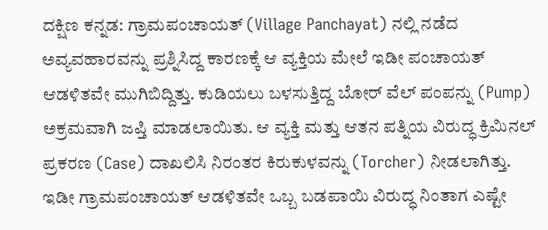ದಕ್ಷಿಣ ಕನ್ನಡ: ಗ್ರಾಮಪಂಚಾಯತ್ (Village Panchayat) ನಲ್ಲಿ ನಡೆದ ಅವ್ಯವಹಾರವನ್ನು ಪ್ರಶ್ನಿಸಿದ್ದ ಕಾರಣಕ್ಕೆ ಆ ವ್ಯಕ್ತಿಯ ಮೇಲೆ ಇಡೀ ಪಂಚಾಯತ್ ಆಡಳಿತವೇ ಮುಗಿಬಿದ್ದಿತ್ತು. ಕುಡಿಯಲು ಬಳಸುತ್ತಿದ್ದ ಬೋರ್ ವೆಲ್ ಪಂಪನ್ನು (Pump) ಅಕ್ರಮವಾಗಿ ಜಪ್ತಿ ಮಾಡಲಾಯಿತು. ಆ ವ್ಯಕ್ತಿ ಮತ್ತು ಆತನ ಪತ್ನಿಯ ವಿರುದ್ಧ ಕ್ರಿಮಿನಲ್ ಪ್ರಕರಣ (Case) ದಾಖಲಿಸಿ ನಿರಂತರ ಕಿರುಕುಳವನ್ನು (Torcher) ನೀಡಲಾಗಿತ್ತು.
ಇಡೀ ಗ್ರಾಮಪಂಚಾಯತ್ ಆಡಳಿತವೇ ಒಬ್ಬ ಬಡಪಾಯಿ ವಿರುದ್ಧ ನಿಂತಾಗ ಎಷ್ಟೇ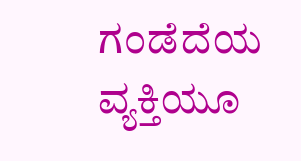ಗಂಡೆದೆಯ ವ್ಯಕ್ತಿಯೂ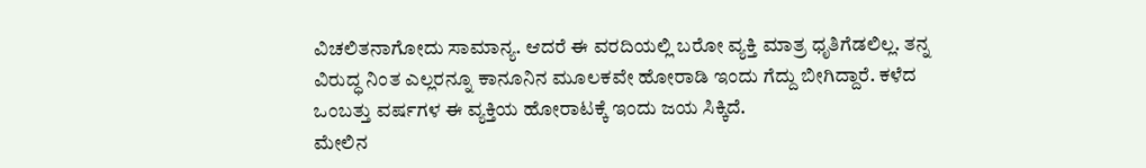ವಿಚಲಿತನಾಗೋದು ಸಾಮಾನ್ಯ. ಆದರೆ ಈ ವರದಿಯಲ್ಲಿ ಬರೋ ವ್ಯಕ್ತಿ ಮಾತ್ರ ಧೃತಿಗೆಡಲಿಲ್ಲ. ತನ್ನ ವಿರುದ್ಧ ನಿಂತ ಎಲ್ಲರನ್ನೂ ಕಾನೂನಿನ ಮೂಲಕವೇ ಹೋರಾಡಿ ಇಂದು ಗೆದ್ದು ಬೀಗಿದ್ದಾರೆ. ಕಳೆದ ಒಂಬತ್ತು ವರ್ಷಗಳ ಈ ವ್ಯಕ್ತಿಯ ಹೋರಾಟಕ್ಕೆ ಇಂದು ಜಯ ಸಿಕ್ಕಿದೆ.
ಮೇಲಿನ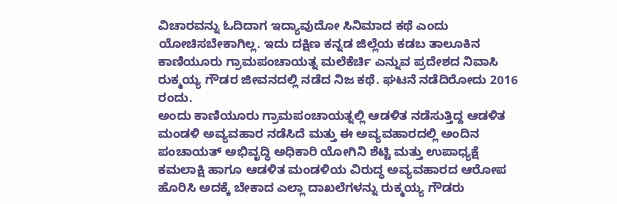ವಿಚಾರವನ್ನು ಓದಿದಾಗ ಇದ್ಯಾವುದೋ ಸಿನಿಮಾದ ಕಥೆ ಎಂದು ಯೋಚಿಸಬೇಕಾಗಿಲ್ಲ. ಇದು ದಕ್ಷಿಣ ಕನ್ನಡ ಜಿಲ್ಲೆಯ ಕಡಬ ತಾಲೂಕಿನ ಕಾಣಿಯೂರು ಗ್ರಾಮಪಂಚಾಯತ್ನ ಮಲೆಕೆರ್ಚಿ ಎನ್ನುವ ಪ್ರದೇಶದ ನಿವಾಸಿ ರುಕ್ಮಯ್ಯ ಗೌಡರ ಜೀವನದಲ್ಲಿ ನಡೆದ ನಿಜ ಕಥೆ. ಘಟನೆ ನಡೆದಿರೋದು 2016 ರಂದು.
ಅಂದು ಕಾಣಿಯೂರು ಗ್ರಾಮಪಂಚಾಯತ್ನಲ್ಲಿ ಆಡಳಿತ ನಡೆಸುತ್ತಿದ್ದ ಆಡಳಿತ ಮಂಡಳಿ ಅವ್ಯವಹಾರ ನಡೆಸಿದೆ ಮತ್ತು ಈ ಅವ್ಯವಹಾರದಲ್ಲಿ ಅಂದಿನ ಪಂಚಾಯತ್ ಅಭಿವೃದ್ಧಿ ಅಧಿಕಾರಿ ಯೋಗಿನಿ ಶೆಟ್ಟಿ ಮತ್ತು ಉಪಾಧ್ಯಕ್ಷೆ ಕಮಲಾಕ್ಷಿ ಹಾಗೂ ಆಡಳಿತ ಮಂಡಳಿಯ ವಿರುದ್ಧ ಅವ್ಯವಹಾರದ ಆರೋಪ ಹೊರಿಸಿ ಅದಕ್ಕೆ ಬೇಕಾದ ಎಲ್ಲಾ ದಾಖಲೆಗಳನ್ನು ರುಕ್ಮಯ್ಯ ಗೌಡರು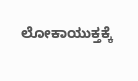ಲೋಕಾಯುಕ್ತಕ್ಕೆ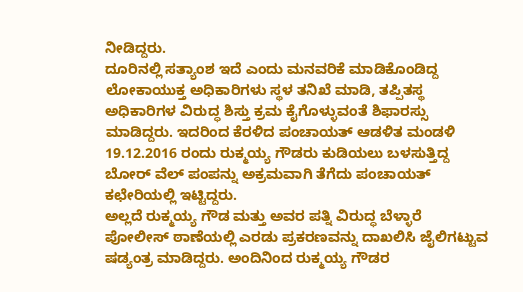ನೀಡಿದ್ದರು.
ದೂರಿನಲ್ಲಿ ಸತ್ಯಾಂಶ ಇದೆ ಎಂದು ಮನವರಿಕೆ ಮಾಡಿಕೊಂಡಿದ್ದ ಲೋಕಾಯುಕ್ತ ಅಧಿಕಾರಿಗಳು ಸ್ಥಳ ತನಿಖೆ ಮಾಡಿ, ತಪ್ಪಿತಸ್ಥ ಅಧಿಕಾರಿಗಳ ವಿರುದ್ಧ ಶಿಸ್ತು ಕ್ರಮ ಕೈಗೊಳ್ಳುವಂತೆ ಶಿಫಾರಸ್ಸು ಮಾಡಿದ್ದರು. ಇದರಿಂದ ಕೆರಳಿದ ಪಂಚಾಯತ್ ಆಡಳಿತ ಮಂಡಳಿ 19.12.2016 ರಂದು ರುಕ್ಮಯ್ಯ ಗೌಡರು ಕುಡಿಯಲು ಬಳಸುತ್ತಿದ್ದ ಬೋರ್ ವೆಲ್ ಪಂಪನ್ನು ಅಕ್ರಮವಾಗಿ ತೆಗೆದು ಪಂಚಾಯತ್ ಕಛೇರಿಯಲ್ಲಿ ಇಟ್ಟಿದ್ದರು.
ಅಲ್ಲದೆ ರುಕ್ಮಯ್ಯ ಗೌಡ ಮತ್ತು ಅವರ ಪತ್ನಿ ವಿರುದ್ಧ ಬೆಳ್ಳಾರೆ ಪೋಲೀಸ್ ಠಾಣೆಯಲ್ಲಿ ಎರಡು ಪ್ರಕರಣವನ್ನು ದಾಖಲಿಸಿ ಜೈಲಿಗಟ್ಟುವ ಷಡ್ಯಂತ್ರ ಮಾಡಿದ್ದರು. ಅಂದಿನಿಂದ ರುಕ್ಮಯ್ಯ ಗೌಡರ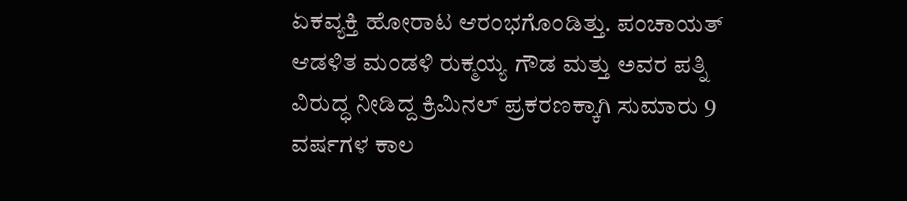ಏಕವ್ಯಕ್ತಿ ಹೋರಾಟ ಆರಂಭಗೊಂಡಿತ್ತು. ಪಂಚಾಯತ್ ಆಡಳಿತ ಮಂಡಳಿ ರುಕ್ಮಯ್ಯ ಗೌಡ ಮತ್ತು ಅವರ ಪತ್ನಿ ವಿರುದ್ಧ ನೀಡಿದ್ದ ಕ್ರಿಮಿನಲ್ ಪ್ರಕರಣಕ್ಕಾಗಿ ಸುಮಾರು 9 ವರ್ಷಗಳ ಕಾಲ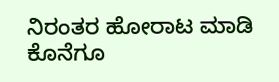ನಿರಂತರ ಹೋರಾಟ ಮಾಡಿ ಕೊನೆಗೂ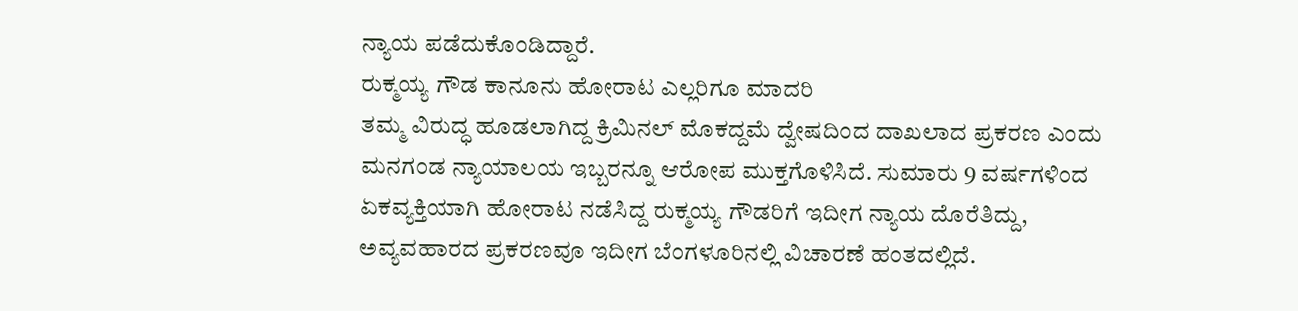ನ್ಯಾಯ ಪಡೆದುಕೊಂಡಿದ್ದಾರೆ.
ರುಕ್ಮಯ್ಯ ಗೌಡ ಕಾನೂನು ಹೋರಾಟ ಎಲ್ಲರಿಗೂ ಮಾದರಿ
ತಮ್ಮ ವಿರುದ್ಧ ಹೂಡಲಾಗಿದ್ದ ಕ್ರಿಮಿನಲ್ ಮೊಕದ್ದಮೆ ದ್ವೇಷದಿಂದ ದಾಖಲಾದ ಪ್ರಕರಣ ಎಂದು ಮನಗಂಡ ನ್ಯಾಯಾಲಯ ಇಬ್ಬರನ್ನೂ ಆರೋಪ ಮುಕ್ತಗೊಳಿಸಿದೆ. ಸುಮಾರು 9 ವರ್ಷಗಳಿಂದ ಏಕವ್ಯಕ್ತಿಯಾಗಿ ಹೋರಾಟ ನಡೆಸಿದ್ದ ರುಕ್ಮಯ್ಯ ಗೌಡರಿಗೆ ಇದೀಗ ನ್ಯಾಯ ದೊರೆತಿದ್ದು, ಅವ್ಯವಹಾರದ ಪ್ರಕರಣವೂ ಇದೀಗ ಬೆಂಗಳೂರಿನಲ್ಲಿ ವಿಚಾರಣೆ ಹಂತದಲ್ಲಿದೆ.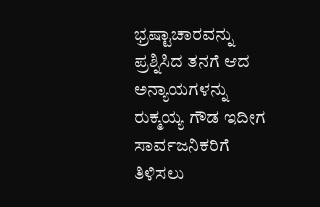ಭ್ರಷ್ಟಾಚಾರವನ್ನು ಪ್ರಶ್ನಿಸಿದ ತನಗೆ ಆದ ಅನ್ಯಾಯಗಳನ್ನು ರುಕ್ಮಯ್ಯ ಗೌಡ ಇದೀಗ ಸಾರ್ವಜನಿಕರಿಗೆ ತಿಳಿಸಲು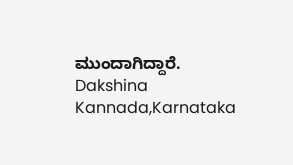ಮುಂದಾಗಿದ್ದಾರೆ.
Dakshina Kannada,Karnataka